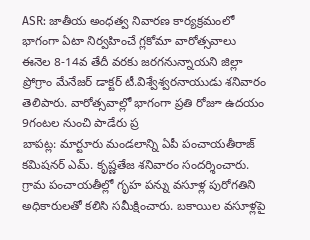ASR: జాతీయ అంధత్వ నివారణ కార్యక్రమంలో భాగంగా ఏటా నిర్వహించే గ్లకోమా వారోత్సవాలు ఈనెల 8-14వ తేదీ వరకు జరగనున్నాయని జిల్లా ప్రోగ్రాం మేనేజర్ డాక్టర్ టీ.విశ్వేశ్వరనాయుడు శనివారం తెలిపారు. వారోత్సవాల్లో భాగంగా ప్రతి రోజూ ఉదయం 9గంటల నుంచి పాడేరు ప్ర
బాపట్ల: మార్టూరు మండలాన్ని ఏపీ పంచాయతీరాజ్ కమిషనర్ ఎమ్. కృష్ణతేజ శనివారం సందర్శించారు. గ్రామ పంచాయతీల్లో గృహ పన్ను వసూళ్ల పురోగతిని అధికారులతో కలిసి సమీక్షించారు. బకాయిల వసూళ్లపై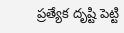ప్రత్యేక దృష్టి పెట్టి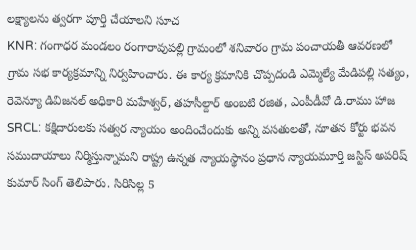లక్ష్యాలను త్వరగా పూర్తి చేయాలని సూచ
KNR: గంగాధర మండలం రంగారావుపల్లి గ్రామంలో శనివారం గ్రామ పంచాయతీ ఆవరణలో గ్రామ సభ కార్యక్రమాన్ని నిర్వహించారు. ఈ కార్య క్రమానికి చొప్పదండి ఎమ్మెల్యే మేడిపల్లి సత్యం, రెవెన్యూ డివిజనల్ అధికారి మహేశ్వర్, తహసీల్దార్ అంబటి రజిత, ఎంపీడీవో డి.రాము హాజ
SRCL: కక్షిదారులకు సత్వర న్యాయం అందించేందుకు అన్ని వసతులతో, నూతన కోర్టు భవన సముదాయాలు నిర్మిస్తున్నామని రాష్ట్ర ఉన్నత న్యాయస్థానం ప్రధాన న్యాయమూర్తి జస్టిస్ అపరిష్ కుమార్ సింగ్ తెలిపారు. సిరిసిల్ల 5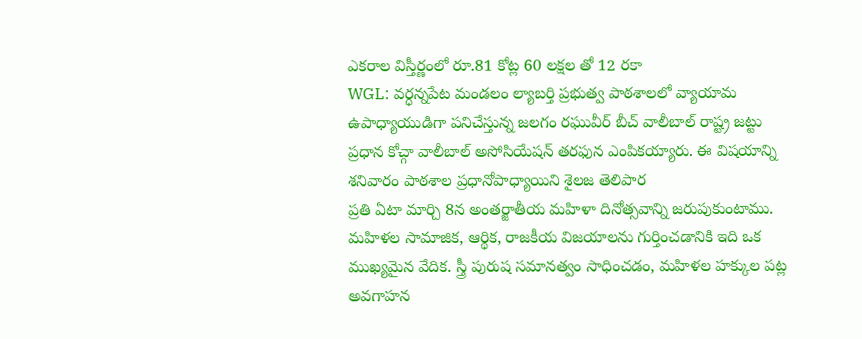ఎకరాల విస్తీర్ణంలో రూ.81 కోట్ల 60 లక్షల తో 12 రకా
WGL: వర్ధన్నపేట మండలం ల్యాబర్తి ప్రభుత్వ పాఠశాలలో వ్యాయామ ఉపాధ్యాయుడిగా పనిచేస్తున్న జలగం రఘువీర్ బీచ్ వాలీబాల్ రాష్ట్ర జట్టు ప్రధాన కోచ్గా వాలీబాల్ అసోసియేషన్ తరఫున ఎంపికయ్యారు. ఈ విషయాన్ని శనివారం పాఠశాల ప్రధానోపాధ్యాయిని శైలజ తెలిపార
ప్రతి ఏటా మార్చి 8న అంతర్జాతీయ మహిళా దినోత్సవాన్ని జరుపుకుంటాము. మహిళల సామాజిక, ఆర్థిక, రాజకీయ విజయాలను గుర్తించడానికి ఇది ఒక ముఖ్యమైన వేదిక. స్త్రీ పురుష సమానత్వం సాధించడం, మహిళల హక్కుల పట్ల అవగాహన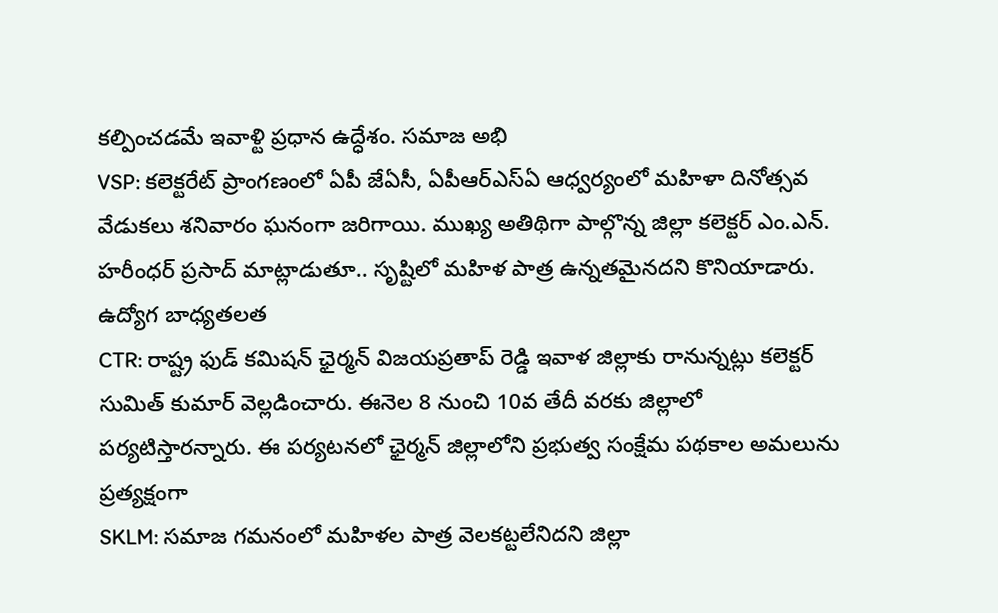కల్పించడమే ఇవాళ్టి ప్రధాన ఉద్ధేశం. సమాజ అభి
VSP: కలెక్టరేట్ ప్రాంగణంలో ఏపీ జేఏసీ, ఏపీఆర్ఎస్ఏ ఆధ్వర్యంలో మహిళా దినోత్సవ వేడుకలు శనివారం ఘనంగా జరిగాయి. ముఖ్య అతిథిగా పాల్గొన్న జిల్లా కలెక్టర్ ఎం.ఎన్. హరీంధర్ ప్రసాద్ మాట్లాడుతూ.. సృష్టిలో మహిళ పాత్ర ఉన్నతమైనదని కొనియాడారు. ఉద్యోగ బాధ్యతలత
CTR: రాష్ట్ర ఫుడ్ కమిషన్ ఛైర్మన్ విజయప్రతాప్ రెడ్డి ఇవాళ జిల్లాకు రానున్నట్లు కలెక్టర్ సుమిత్ కుమార్ వెల్లడించారు. ఈనెల 8 నుంచి 10వ తేదీ వరకు జిల్లాలో పర్యటిస్తారన్నారు. ఈ పర్యటనలో ఛైర్మన్ జిల్లాలోని ప్రభుత్వ సంక్షేమ పథకాల అమలును ప్రత్యక్షంగా
SKLM: సమాజ గమనంలో మహిళల పాత్ర వెలకట్టలేనిదని జిల్లా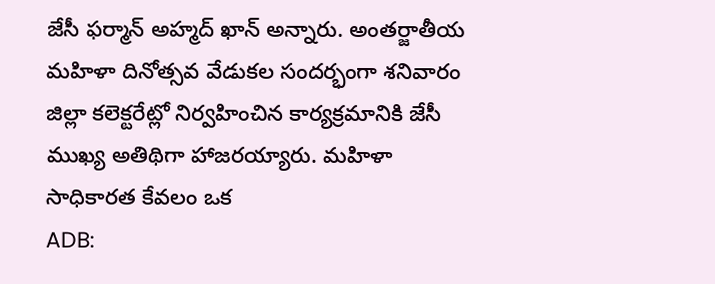జేసీ ఫర్మాన్ అహ్మద్ ఖాన్ అన్నారు. అంతర్జాతీయ మహిళా దినోత్సవ వేడుకల సందర్భంగా శనివారం జిల్లా కలెక్టరేట్లో నిర్వహించిన కార్యక్రమానికి జేసీ ముఖ్య అతిథిగా హాజరయ్యారు. మహిళా సాధికారత కేవలం ఒక
ADB: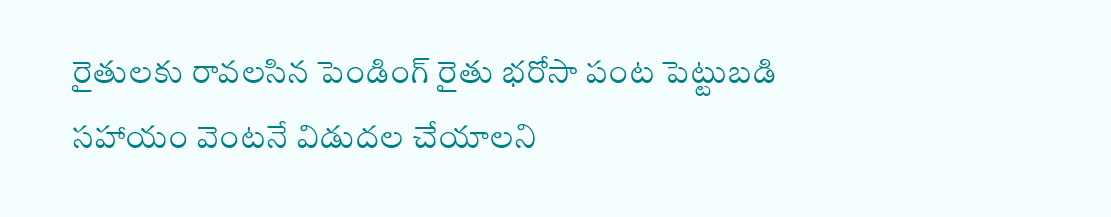రైతులకు రావలసిన పెండింగ్ రైతు భరోసా పంట పెట్టుబడి సహాయం వెంటనే విడుదల చేయాలని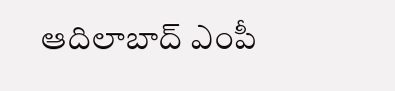ఆదిలాబాద్ ఎంపీ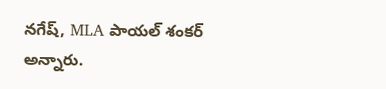నగేష్, MLA పాయల్ శంకర్ అన్నారు.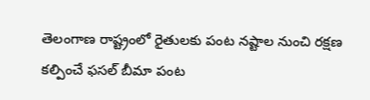తెలంగాణ రాష్ట్రంలో రైతులకు పంట నష్టాల నుంచి రక్షణ కల్పించే ఫసల్ బీమా పంట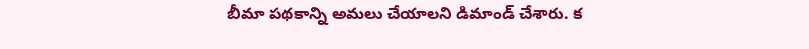బీమా పథకాన్ని అమలు చేయాలని డిమాండ్ చేశారు. క